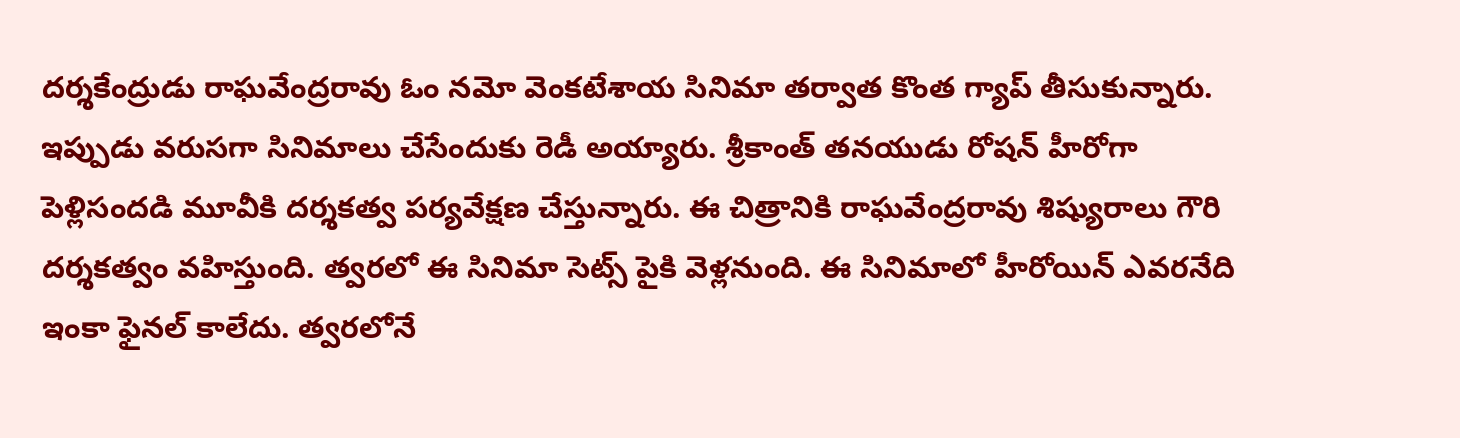దర్శకేంద్రుడు రాఘవేంద్రరావు ఓం నమో వెంకటేశాయ సినిమా తర్వాత కొంత గ్యాప్ తీసుకున్నారు. ఇప్పుడు వరుసగా సినిమాలు చేసేందుకు రెడీ అయ్యారు. శ్రీకాంత్ తనయుడు రోషన్ హీరోగా పెళ్లిసందడి మూవీకి దర్శకత్వ పర్యవేక్షణ చేస్తున్నారు. ఈ చిత్రానికి రాఘవేంద్రరావు శిష్యురాలు గౌరి దర్శకత్వం వహిస్తుంది. త్వరలో ఈ సినిమా సెట్స్ పైకి వెళ్లనుంది. ఈ సినిమాలో హీరోయిన్ ఎవరనేది ఇంకా ఫైనల్ కాలేదు. త్వరలోనే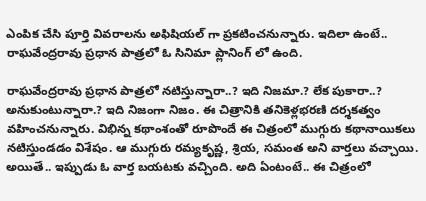ఎంపిక చేసి పూర్తి వివరాలను అఫిషియల్ గా ప్రకటించనున్నారు. ఇదిలా ఉంటే.. రాఘవేంద్రరావు ప్రధాన పాత్రలో ఓ సినిమా ప్లానింగ్ లో ఉంది.

రాఘవేంద్రరావు ప్రధాన పాత్రలో నటిస్తున్నారా..? ఇది నిజమా.? లేక పుకారా..? అనుకుంటున్నారా.? ఇది నిజంగా నిజం. ఈ చిత్రానికి తనికెళ్లభరణి దర్శకత్వం వహించనున్నారు. విభిన్న కథాంశంతో రూపొందే ఈ చిత్రంలో ముగ్గురు కథానాయికలు నటిస్తుండడం విశేషం. ఆ ముగ్గురు రమ్యకృష్ణ, శ్రియ, సమంత అని వార్తలు వచ్చాయి. అయితే.. ఇప్పుడు ఓ వార్త బయటకు వచ్చింది. అది ఏంటంటే.. ఈ చిత్రంలో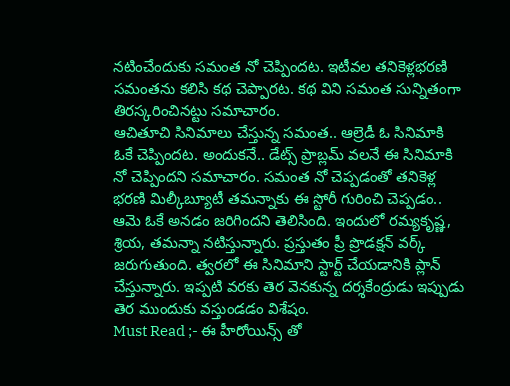నటించేందుకు సమంత నో చెప్పిందట. ఇటీవల తనికెళ్లభరణి సమంతను కలిసి కథ చెప్పారట. కథ విని సమంత సున్నితంగా తిరస్కరించినట్టు సమాచారం.
ఆచితూచి సినిమాలు చేస్తున్న సమంత.. ఆల్రెడీ ఓ సినిమాకి ఓకే చెప్పిందట. అందుకనే.. డేట్స్ ప్రాబ్లమ్ వలనే ఈ సినిమాకి నో చెప్పిందని సమాచారం. సమంత నో చెప్పడంతో తనికెళ్ల భరణి మిల్కీబ్యూటీ తమన్నాకు ఈ స్టోరీ గురించి చెప్పడం.. ఆమె ఓకే అనడం జరిగిందని తెలిసింది. ఇందులో రమ్యకృష్ణ, శ్రియ, తమన్నా నటిస్తున్నారు. ప్రస్తుతం ప్రీ ప్రొడక్షన్ వర్క్ జరుగుతుంది. త్వరలో ఈ సినిమాని స్టార్ట్ చేయడానికి ప్లాన్ చేస్తున్నారు. ఇప్పటి వరకు తెర వెనకున్న దర్శకేంద్రుడు ఇప్పుడు తెర ముందుకు వస్తుండడం విశేషం.
Must Read ;- ఈ హీరోయిన్స్ తో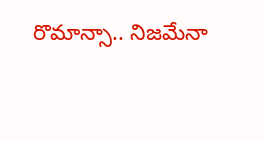రొమాన్సా.. నిజమేనా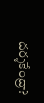దర్శకేంద్రా?